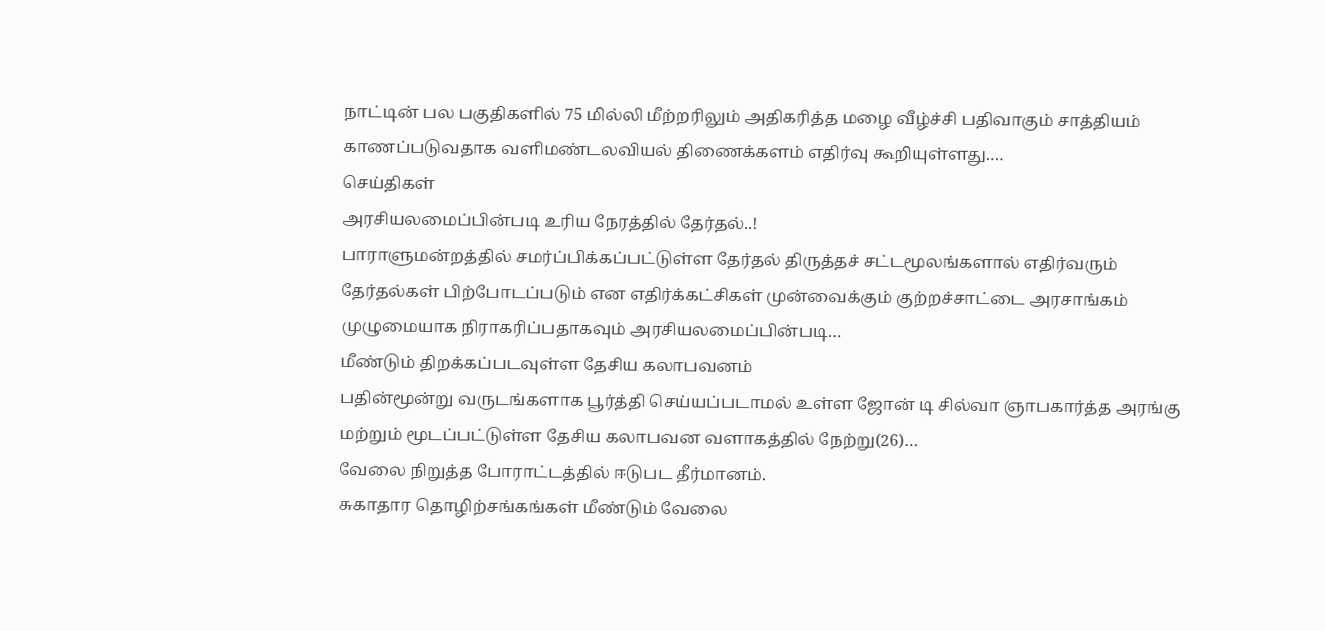நாட்டின் பல பகுதிகளில் 75 மில்லி மீற்றரிலும் அதிகரித்த மழை வீழ்ச்சி பதிவாகும் சாத்தியம் காணப்படுவதாக வளிமண்டலவியல் திணைக்களம் எதிர்வு கூறியுள்ளது.…
செய்திகள்
அரசியலமைப்பின்படி உரிய நேரத்தில் தேர்தல்..!
பாராளுமன்றத்தில் சமர்ப்பிக்கப்பட்டுள்ள தேர்தல் திருத்தச் சட்டமூலங்களால் எதிர்வரும் தேர்தல்கள் பிற்போடப்படும் என எதிர்க்கட்சிகள் முன்வைக்கும் குற்றச்சாட்டை அரசாங்கம் முழுமையாக நிராகரிப்பதாகவும் அரசியலமைப்பின்படி…
மீண்டும் திறக்கப்படவுள்ள தேசிய கலாபவனம்
பதின்மூன்று வருடங்களாக பூர்த்தி செய்யப்படாமல் உள்ள ஜோன் டி சில்வா ஞாபகார்த்த அரங்கு மற்றும் மூடப்பட்டுள்ள தேசிய கலாபவன வளாகத்தில் நேற்று(26)…
வேலை நிறுத்த போராட்டத்தில் ஈடுபட தீர்மானம்.
சுகாதார தொழிற்சங்கங்கள் மீண்டும் வேலை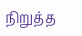நிறுத்த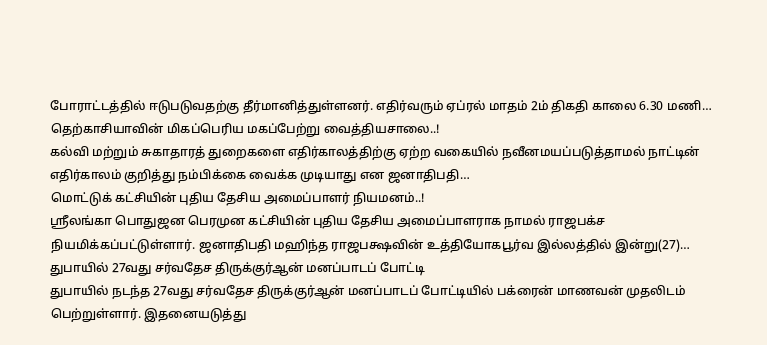போராட்டத்தில் ஈடுபடுவதற்கு தீர்மானித்துள்ளனர். எதிர்வரும் ஏப்ரல் மாதம் 2ம் திகதி காலை 6.30 மணி…
தெற்காசியாவின் மிகப்பெரிய மகப்பேற்று வைத்தியசாலை..!
கல்வி மற்றும் சுகாதாரத் துறைகளை எதிர்காலத்திற்கு ஏற்ற வகையில் நவீனமயப்படுத்தாமல் நாட்டின் எதிர்காலம் குறித்து நம்பிக்கை வைக்க முடியாது என ஜனாதிபதி…
மொட்டுக் கட்சியின் புதிய தேசிய அமைப்பாளர் நியமனம்..!
ஸ்ரீலங்கா பொதுஜன பெரமுன கட்சியின் புதிய தேசிய அமைப்பாளராக நாமல் ராஜபக்ச நியமிக்கப்பட்டுள்ளார். ஜனாதிபதி மஹிந்த ராஜபக்ஷவின் உத்தியோகபூர்வ இல்லத்தில் இன்று(27)…
துபாயில் 27வது சர்வதேச திருக்குர்ஆன் மனப்பாடப் போட்டி
துபாயில் நடந்த 27வது சர்வதேச திருக்குர்ஆன் மனப்பாடப் போட்டியில் பக்ரைன் மாணவன் முதலிடம் பெற்றுள்ளார். இதனையடுத்து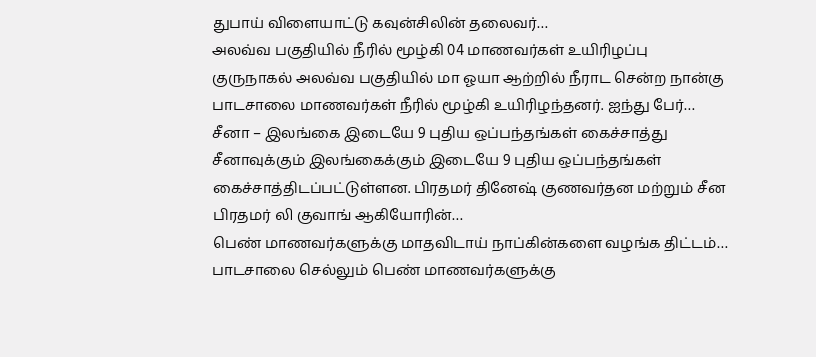துபாய் விளையாட்டு கவுன்சிலின் தலைவர்…
அலவ்வ பகுதியில் நீரில் மூழ்கி 04 மாணவர்கள் உயிரிழப்பு
குருநாகல் அலவ்வ பகுதியில் மா ஓயா ஆற்றில் நீராட சென்ற நான்கு பாடசாலை மாணவர்கள் நீரில் மூழ்கி உயிரிழந்தனர். ஐந்து பேர்…
சீனா – இலங்கை இடையே 9 புதிய ஒப்பந்தங்கள் கைச்சாத்து
சீனாவுக்கும் இலங்கைக்கும் இடையே 9 புதிய ஒப்பந்தங்கள் கைச்சாத்திடப்பட்டுள்ளன. பிரதமர் தினேஷ் குணவர்தன மற்றும் சீன பிரதமர் லி குவாங் ஆகியோரின்…
பெண் மாணவர்களுக்கு மாதவிடாய் நாப்கின்களை வழங்க திட்டம்…
பாடசாலை செல்லும் பெண் மாணவர்களுக்கு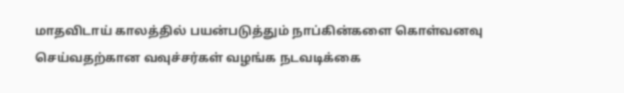மாதவிடாய் காலத்தில் பயன்படுத்தும் நாப்கின்களை கொள்வனவு செய்வதற்கான வவுச்சர்கள் வழங்க நடவடிக்கை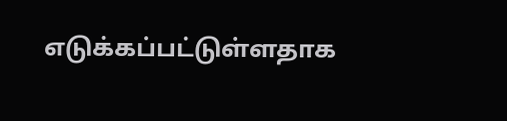எடுக்கப்பட்டுள்ளதாக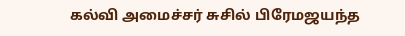கல்வி அமைச்சர் சுசில் பிரேமஜயந்த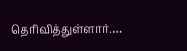தெரிவித்துள்ளார்.…